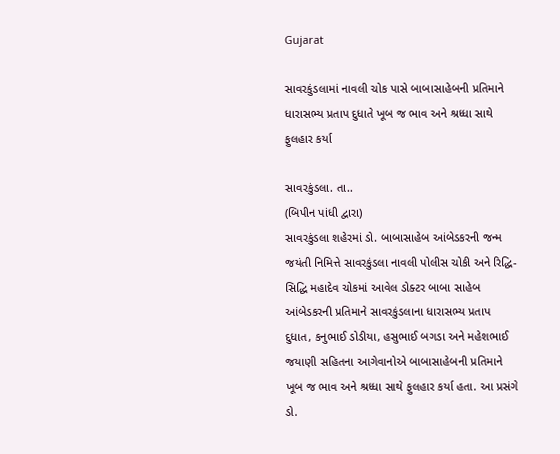Gujarat

સાવરકુંડલામાં નાવલી ચોક પાસે બાબાસાહેબની પ્રતિમાને ધારાસભ્ય પ્રતાપ દુધાતે ખૂબ જ ભાવ અને શ્રધ્ધા સાથે ફુલહાર કર્યા

સાવરકુંડલા. તા..
(બિપીન પાંધી દ્વારા)
સાવરકુંડલા શહેરમાં ડો. બાબાસાહેબ આંબેડકરની જન્મ જયંતી નિમિત્તે સાવરકુંડલા નાવલી પોલીસ ચોકી અને રિદ્ધિ-સિદ્ધિ મહાદેવ ચોકમાં આવેલ ડોક્ટર બાબા સાહેબ આંબેડકરની પ્રતિમાને સાવરકુંડલાના ધારાસભ્ય પ્રતાપ દુધાત, કનુભાઈ ડોડીયા, હસુભાઈ બગડા અને મહેશભાઈ જયાણી સહિતના આગેવાનોએ બાબાસાહેબની પ્રતિમાને ખૂબ જ ભાવ અને શ્રધ્ધા સાથે ફુલહાર કર્યા હતા. આ પ્રસંગે ડો.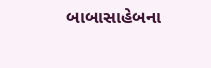બાબાસાહેબના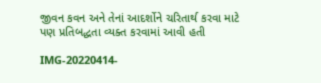જીવન કવન અને તેનાં આદર્શોને ચરિતાર્થ કરવા માટે પણ પ્રતિબદ્ધતા વ્યક્ત કરવામાં આવી હતી

IMG-20220414-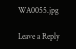WA0055.jpg

Leave a Reply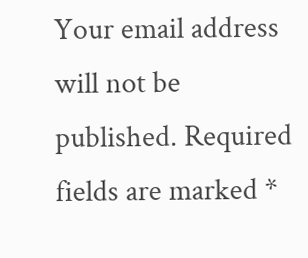Your email address will not be published. Required fields are marked *